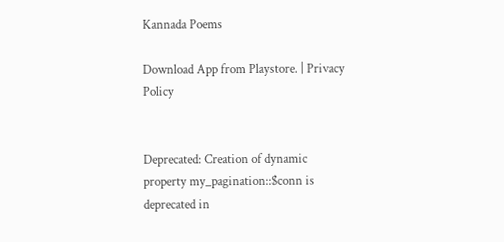Kannada Poems

Download App from Playstore. | Privacy Policy


Deprecated: Creation of dynamic property my_pagination::$conn is deprecated in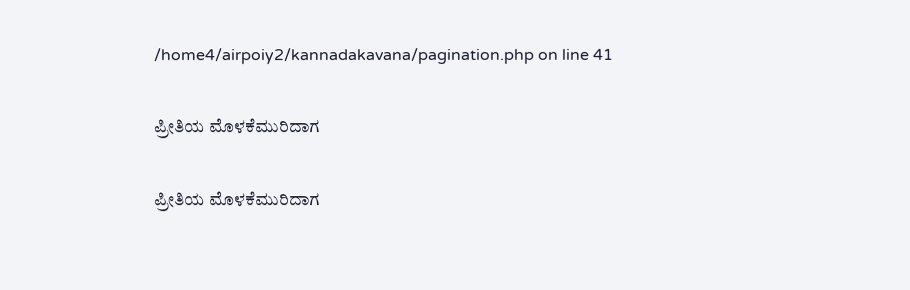/home4/airpoiy2/kannadakavana/pagination.php on line 41

ಪ್ರೀತಿಯ ಮೊಳಕೆಮುರಿದಾಗ

ಪ್ರೀತಿಯ ಮೊಳಕೆಮುರಿದಾಗ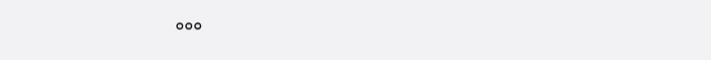°°°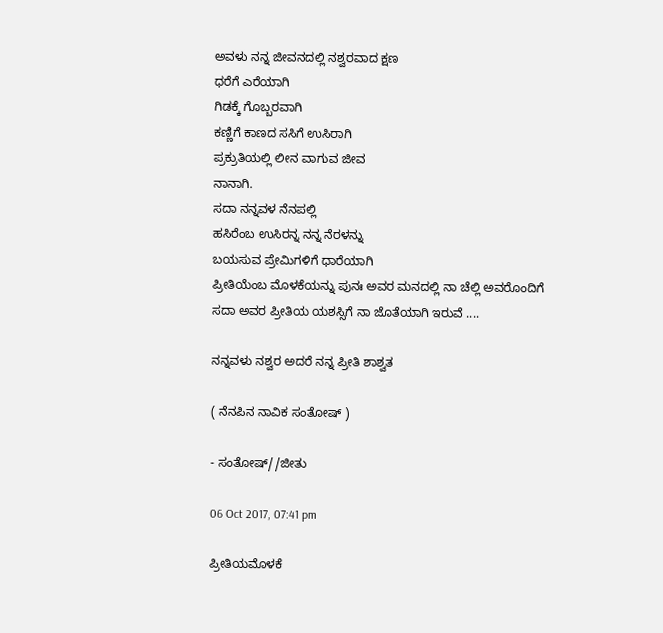ಅವಳು ನನ್ನ ಜೀವನದಲ್ಲಿ ನಶ್ವರವಾದ ಕ್ಷಣ
ಧರೆಗೆ ಎರೆಯಾಗಿ
ಗಿಡಕ್ಕೆ ಗೊಬ್ಬರವಾಗಿ
ಕಣ್ಣಿಗೆ ಕಾಣದ‌ ಸಸಿಗೆ ಉಸಿರಾಗಿ
ಪ್ರಕ್ರುತಿಯಲ್ಲಿ ಲೀನ ವಾಗುವ‌ ಜೀವ
ನಾನಾಗಿ.
ಸದಾ ನನ್ನವಳ ನೆನಪಲ್ಲಿ
ಹಸಿರೆಂಬ ಉಸಿರನ್ನ ನನ್ನ ನೆರಳನ್ನು
ಬಯಸುವ ಪ್ರೇಮಿಗಳಿಗೆ ಧಾರೆಯಾಗಿ
ಪ್ರೀತಿಯೆಂಬ ಮೊಳಕೆಯನ್ನು ಪುನಃ ಅವರ ಮನದಲ್ಲಿ ನಾ ಚೆಲ್ಲಿ ಅವರೊಂದಿಗೆ ಸದಾ ಅವರ ಪ್ರೀತಿಯ ಯಶಸ್ಸಿಗೆ ನಾ ಜೊತೆಯಾಗಿ ಇರುವೆ ....

ನನ್ನವಳು ನಶ್ವರ ಅದರೆ ನನ್ನ ಪ್ರೀತಿ ಶಾಶ್ವತ

( ನೆನಪಿನ ನಾವಿಕ ಸಂತೋಷ್ )

- ಸಂತೋಷ್//ಜೀತು

06 Oct 2017, 07:41 pm

ಪ್ರೀತಿ‌ಯಮೊಳಕೆ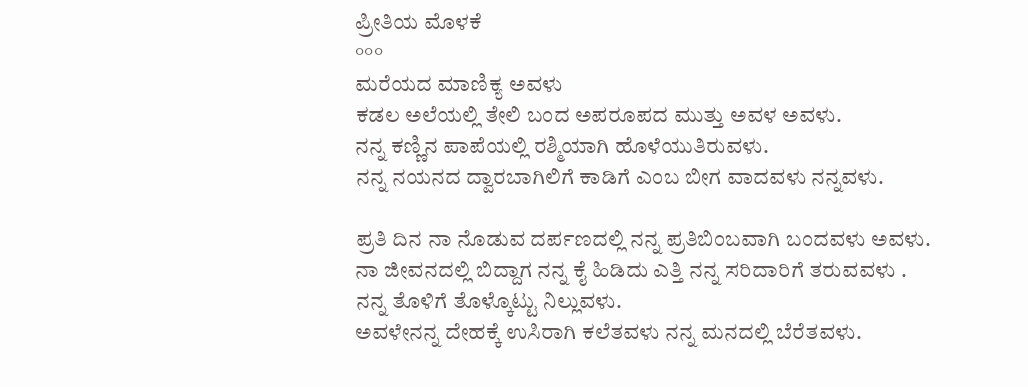ಪ್ರೀತಿ‌ಯ ಮೊಳಕೆ
°°°
ಮರೆಯದ ಮಾಣಿಕ್ಯ ಅವಳು
ಕಡಲ ಅಲೆಯಲ್ಲಿ ತೇಲಿ ಬಂದ ಅಪರೂಪದ ಮುತ್ತು ಅವಳ ಅವಳು.
ನನ್ನ ಕಣ್ಣಿನ ಪಾಪೆಯಲ್ಲಿ ರಶ್ಮಿಯಾಗಿ ಹೊಳೆಯುತಿರುವಳು.
ನನ್ನ ನಯನದ‌ ದ್ವಾರಬಾಗಿಲಿಗೆ ಕಾಡಿಗೆ ಎಂಬ ಬೀಗ ವಾದವಳು ನನ್ನವಳು.

ಪ್ರತಿ ದಿನ ನಾ ನೊಡುವ ದರ್ಪಣದಲ್ಲಿ ನನ್ನ ಪ್ರತಿಬಿಂಬವಾಗಿ ಬಂದವಳು ಅವಳು.
ನಾ ಜೀವನದಲ್ಲಿ ಬಿದ್ದಾಗ ನನ್ನ ಕೈ ಹಿಡಿದು ಎತ್ತಿ ನನ್ನ ಸರಿದಾರಿಗೆ ತರುವವಳು .
ನನ್ನ ತೊಳಿಗೆ ತೊಳ್ಕೊಟ್ಟು ನಿಲ್ಲುವಳು.
ಅವಳೇ‌ನನ್ನ ದೇಹಕ್ಕೆ ಉಸಿರಾಗಿ ಕಲೆತವಳು ನನ್ನ ಮನದಲ್ಲಿ ಬೆರೆತವಳು‌.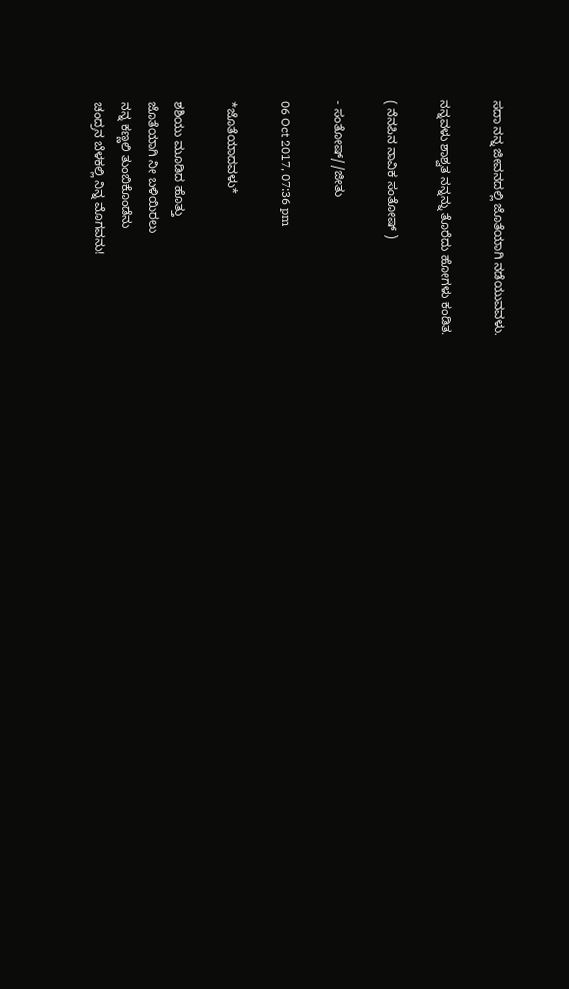ಸದಾ ನನ್ನ ಜೀವನದಲ್ಲಿ ಜೊತೆಯಾಗಿ ನಡೆಯುವವಳು.

ನನ್ನವಳು ಶಾಶ್ವತ ನನ್ನನ್ನು ತೊರೆದು ಹೋಗಳು ಕಂಡಿತ.

( ನೆನಪಿನ ನಾವಿಕ ಸಂತೋಷ್ )

- ಸಂತೋಷ್//ಜೀತು

06 Oct 2017, 07:36 pm

*ಜೊತೆಯಾದವಳು*

ಶಶಿಯು ಮೂಡಿದ ಹೊತ್ತು
ಜೊತೆಯಾಗಿ ನೀ ಬಳಿಯಿರಲು
ನನ್ನ ಕಣ್ಣಲಿ ತುಂಬಿಕೊಂಡೆನು
ಚಂದ್ರನ ಬೆಳಕಲ್ಲಿ ನಿನ್ನ ಮೊಗವನು!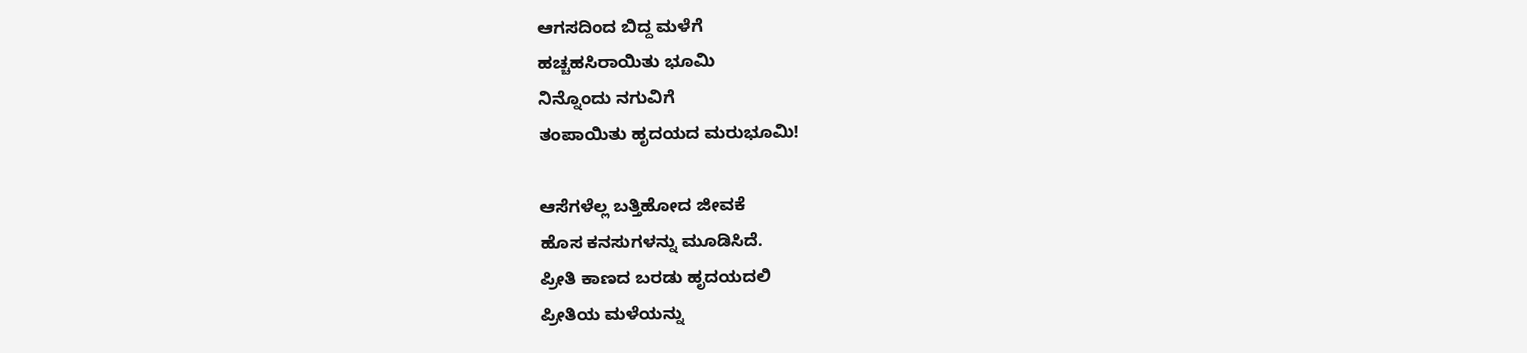ಆಗಸದಿಂದ ಬಿದ್ದ ಮಳೆಗೆ
ಹಚ್ಚಹಸಿರಾಯಿತು ಭೂಮಿ
ನಿನ್ನೊಂದು ನಗುವಿಗೆ
ತಂಪಾಯಿತು ಹೃದಯದ ಮರುಭೂಮಿ!

ಆಸೆಗಳೆಲ್ಲ ಬತ್ತಿಹೋದ ಜೀವಕೆ
ಹೊಸ ಕನಸುಗಳನ್ನು ಮೂಡಿಸಿದೆ.
ಪ್ರೀತಿ ಕಾಣದ ಬರಡು ಹೃದಯದಲಿ
ಪ್ರೀತಿಯ ಮಳೆಯನ್ನು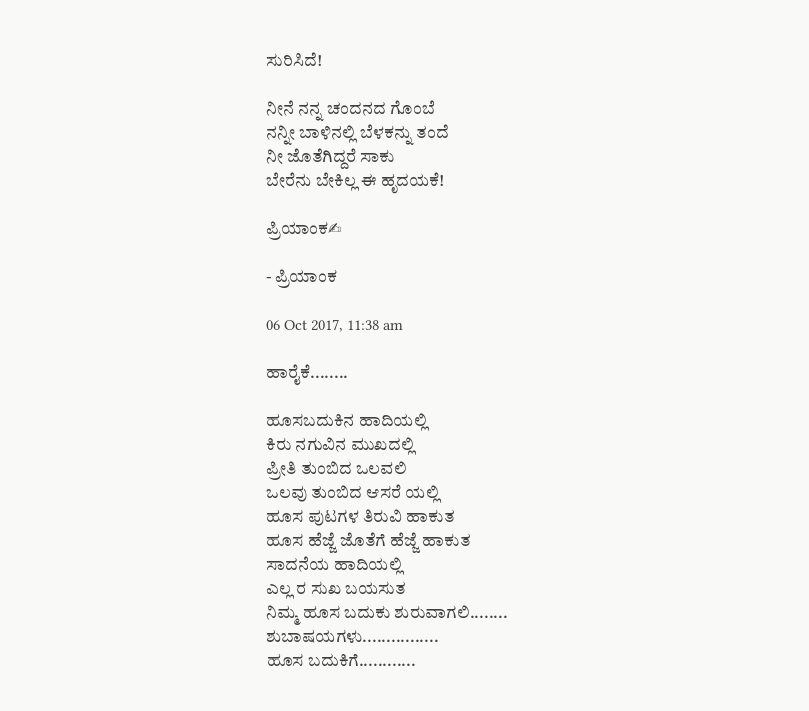ಸುರಿಸಿದೆ!

ನೀನೆ ನನ್ನ ಚಂದನದ ಗೊಂಬೆ
ನನ್ನೀ ಬಾಳಿನಲ್ಲಿ ಬೆಳಕನ್ನು ತಂದೆ
ನೀ ಜೊತೆಗಿದ್ದರೆ ಸಾಕು
ಬೇರೆನು ಬೇಕಿಲ್ಲ ಈ ಹೃದಯಕೆ!

ಪ್ರಿಯಾಂಕ✍

- ಪ್ರಿಯಾಂಕ

06 Oct 2017, 11:38 am

ಹಾರೈಕೆ........

ಹೂಸಬದುಕಿನ ಹಾದಿಯಲ್ಲಿ
ಕಿರು ನಗುವಿನ ಮುಖದಲ್ಲಿ
ಪ್ರೀತಿ ತುಂಬಿದ ಒಲವಲಿ
ಒಲವು ತುಂಬಿದ ಆಸರೆ ಯಲ್ಲಿ
ಹೂಸ ಪುಟಗಳ ತಿರುವಿ ಹಾಕುತ
ಹೂಸ ಹೆಜ್ಜೆ ಜೊತೆಗೆ ಹೆಜ್ಜೆ ಹಾಕುತ
ಸಾದನೆಯ ಹಾದಿಯಲ್ಲಿ
ಎಲ್ಲ ರ ಸುಖ ಬಯಸುತ
ನಿಮ್ಮ ಹೂಸ ಬದುಕು ಶುರುವಾಗಲಿ........
ಶುಬಾಷಯಗಳು................
ಹೂಸ ಬದುಕಿಗೆ............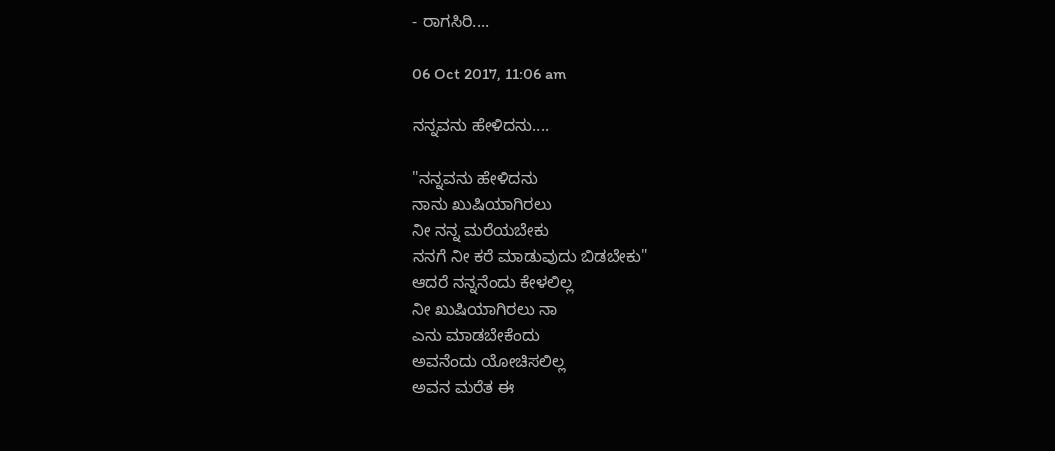- ರಾಗಸಿರಿ....

06 Oct 2017, 11:06 am

ನನ್ನವನು ಹೇಳಿದನು....

"ನನ್ನವನು ಹೇಳಿದನು
ನಾನು ಖುಷಿಯಾಗಿರಲು
ನೀ ನನ್ನ ಮರೆಯಬೇಕು
ನನಗೆ ನೀ ಕರೆ ಮಾಡುವುದು ಬಿಡಬೇಕು"
ಆದರೆ ನನ್ನನೆಂದು ಕೇಳಲಿಲ್ಲ
ನೀ ಖುಷಿಯಾಗಿರಲು ನಾ
ಎನು ಮಾಡಬೇಕೆಂದು
ಅವನೆಂದು ಯೋಚಿಸಲಿಲ್ಲ
ಅವನ ಮರೆತ ಈ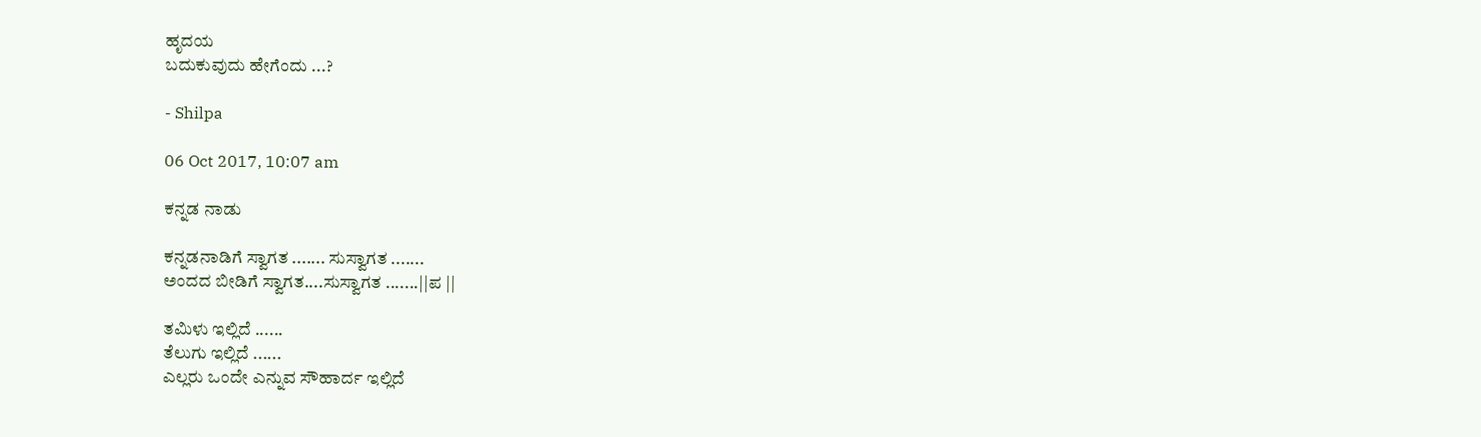ಹೃದಯ
ಬದುಕುವುದು ಹೇಗೆಂದು ...?

- Shilpa

06 Oct 2017, 10:07 am

ಕನ್ನಡ ನಾಡು

ಕನ್ನಡನಾಡಿಗೆ ಸ್ವಾಗತ ....... ಸುಸ್ವಾಗತ .......
ಅಂದದ ಬೀಡಿಗೆ ಸ್ವಾಗತ....ಸುಸ್ವಾಗತ .......||ಪ ||

ತಮಿಳು ಇಲ್ಲಿದೆ ......
ತೆಲುಗು ಇಲ್ಲಿದೆ ......
ಎಲ್ಲರು ಒಂದೇ ಎನ್ನುವ ಸೌಹಾರ್ದ ಇಲ್ಲಿದೆ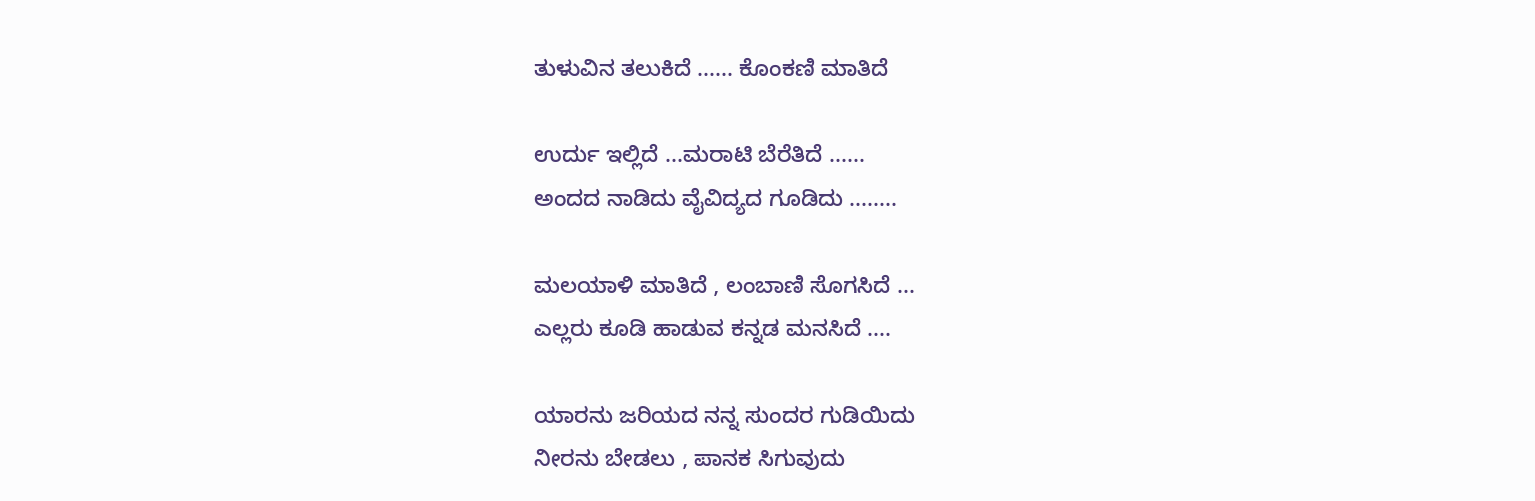ತುಳುವಿನ ತಲುಕಿದೆ ...... ಕೊಂಕಣಿ ಮಾತಿದೆ

ಉರ್ದು ಇಲ್ಲಿದೆ ...ಮರಾಟಿ ಬೆರೆತಿದೆ ......
ಅಂದದ ನಾಡಿದು ವೈವಿದ್ಯದ ಗೂಡಿದು ........

ಮಲಯಾಳಿ ಮಾತಿದೆ , ಲಂಬಾಣಿ ಸೊಗಸಿದೆ ...
ಎಲ್ಲರು ಕೂಡಿ ಹಾಡುವ ಕನ್ನಡ ಮನಸಿದೆ ....

ಯಾರನು ಜರಿಯದ ನನ್ನ ಸುಂದರ ಗುಡಿಯಿದು
ನೀರನು ಬೇಡಲು , ಪಾನಕ ಸಿಗುವುದು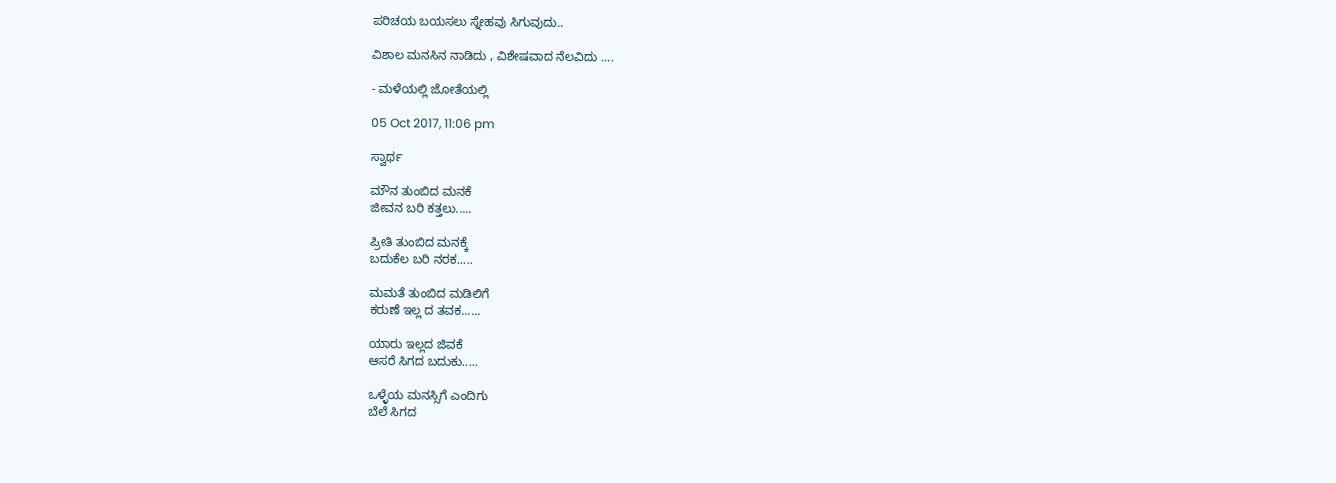ಪರಿಚಯ ಬಯಸಲು ಸ್ನೇಹವು ಸಿಗುವುದು..

ವಿಶಾಲ ಮನಸಿನ ನಾಡಿದು , ವಿಶೇಷವಾದ ನೆಲವಿದು ....

- ಮಳೆಯಲ್ಲಿ ಜೋತೆಯಲ್ಲಿ

05 Oct 2017, 11:06 pm

ಸ್ವಾರ್ಥ

ಮೌನ ತುಂಬಿದ ಮನಕೆ
ಜೀವನ ಬರಿ ಕತ್ತಲು.....

ಪ್ರೀತಿ ತುಂಬಿದ ಮನಕ್ಕೆ
ಬದುಕೆಲ ಬರಿ ನರಕ.....

ಮಮತೆ ತುಂಬಿದ ಮಡಿಲಿಗೆ
ಕರುಣೆ ಇಲ್ಲ ದ ತವಕ......

ಯಾರು ಇಲ್ಲದ ಜಿವಕೆ
ಆಸರೆ ಸಿಗದ ಬದುಕು.....

ಒಳ್ಳೆಯ ಮನಸ್ಸಿಗೆ ಎಂದಿಗು
ಬೆಲೆ ಸಿಗದ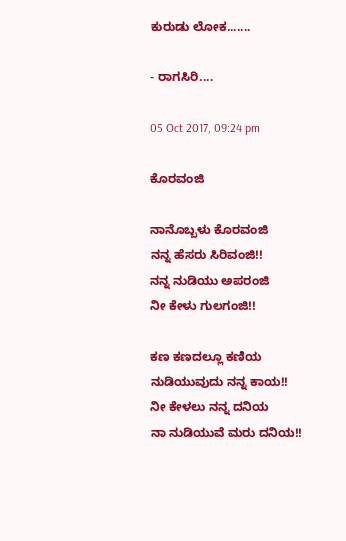ಕುರುಡು ಲೋಕ.......

- ರಾಗಸಿರಿ....

05 Oct 2017, 09:24 pm

ಕೊರವಂಜಿ

ನಾನೊಬ್ಬಳು ಕೊರವಂಜಿ
ನನ್ನ ಹೆಸರು ಸಿರಿವಂಜಿ!!
ನನ್ನ ನುಡಿಯು ಅಪರಂಜಿ
ನೀ ಕೇಳು ಗುಲಗಂಜಿ!!

ಕಣ ಕಣದಲ್ಲೂ ಕಣಿಯ
ನುಡಿಯುವುದು ನನ್ನ ಕಾಯ!!
ನೀ ಕೇಳಲು ನನ್ನ ದನಿಯ
ನಾ ನುಡಿಯುವೆ ಮರು ದನಿಯ!!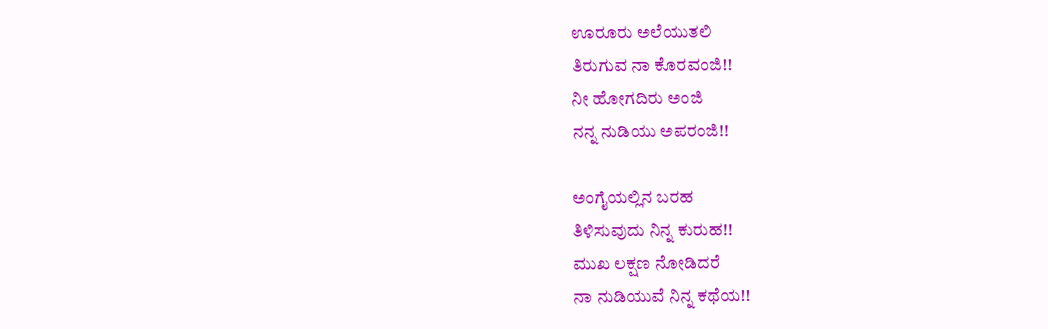ಊರೂರು ಅಲೆಯುತಲಿ
ತಿರುಗುವ ನಾ ಕೊರವಂಜಿ!!
ನೀ ಹೋಗದಿರು ಅಂಜಿ
ನನ್ನ ನುಡಿಯು ಅಪರಂಜಿ!!

ಅಂಗೈಯಲ್ಲಿನ ಬರಹ
ತಿಳಿಸುವುದು ನಿನ್ನ ಕುರುಹ!!
ಮುಖ ಲಕ್ಷಣ ನೋಡಿದರೆ
ನಾ ನುಡಿಯುವೆ ನಿನ್ನ ಕಥೆಯ!!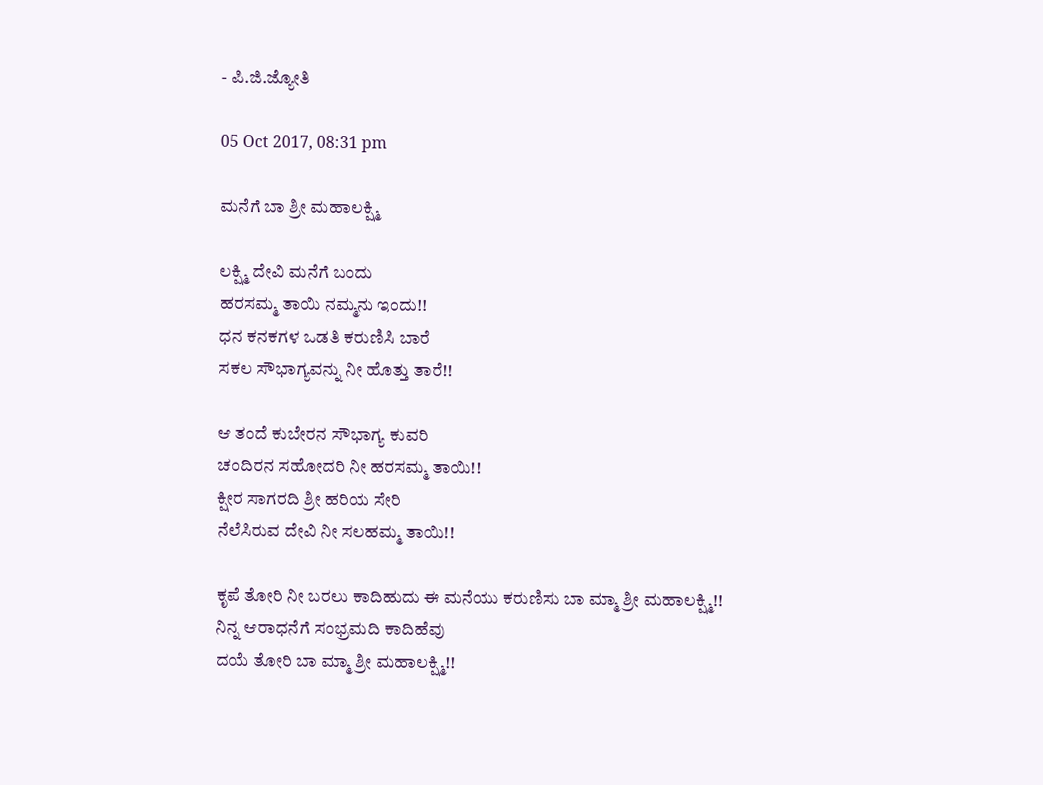- ಪಿ.ಜಿ.ಜ್ಯೋತಿ

05 Oct 2017, 08:31 pm

ಮನೆಗೆ ಬಾ ಶ್ರೀ ಮಹಾಲಕ್ಷ್ಮಿ

ಲಕ್ಷ್ಮಿ ದೇವಿ ಮನೆಗೆ ಬಂದು
ಹರಸಮ್ಮ ತಾಯಿ ನಮ್ಮನು ಇಂದು!!
ಧನ ಕನಕಗಳ ಒಡತಿ ಕರುಣಿಸಿ ಬಾರೆ
ಸಕಲ ಸೌಭಾಗ್ಯವನ್ನು ನೀ ಹೊತ್ತು ತಾರೆ!!

ಆ ತಂದೆ ಕುಬೇರನ ಸೌಭಾಗ್ಯ ಕುವರಿ
ಚಂದಿರನ ಸಹೋದರಿ ನೀ ಹರಸಮ್ಮ ತಾಯಿ!!
ಕ್ಷೀರ ಸಾಗರದಿ ಶ್ರೀ ಹರಿಯ ಸೇರಿ
ನೆಲೆಸಿರುವ ದೇವಿ ನೀ ಸಲಹಮ್ಮ ತಾಯಿ!!

ಕೃಪೆ ತೋರಿ ನೀ ಬರಲು ಕಾದಿಹುದು ಈ ಮನೆಯು ಕರುಣಿಸು ಬಾ ಮ್ಮಾ ಶ್ರೀ ಮಹಾಲಕ್ಷ್ಮಿ!!
ನಿನ್ನ ಆರಾಧನೆಗೆ ಸಂಭ್ರಮದಿ ಕಾದಿಹೆವು
ದಯೆ ತೋರಿ ಬಾ ಮ್ಮಾ ಶ್ರೀ ಮಹಾಲಕ್ಷ್ಮಿ!!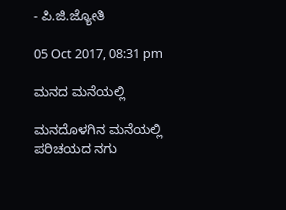- ಪಿ.ಜಿ.ಜ್ಯೋತಿ

05 Oct 2017, 08:31 pm

ಮನದ ಮನೆಯಲ್ಲಿ

ಮನದೊಳಗಿನ ಮನೆಯಲ್ಲಿ
ಪರಿಚಯದ ನಗು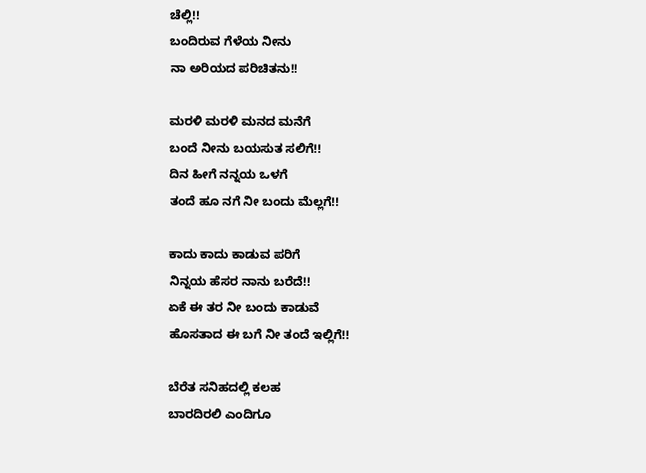ಚೆಲ್ಲಿ!!
ಬಂದಿರುವ ಗೆಳೆಯ ನೀನು
ನಾ ಅರಿಯದ ಪರಿಚಿತನು!!

ಮರಳಿ ಮರಳಿ ಮನದ ಮನೆಗೆ
ಬಂದೆ ನೀನು ಬಯಸುತ ಸಲಿಗೆ!!
ದಿನ ಹೀಗೆ ನನ್ನಯ ಒಳಗೆ
ತಂದೆ ಹೂ ನಗೆ ನೀ ಬಂದು ಮೆಲ್ಲಗೆ!!

ಕಾದು ಕಾದು ಕಾಡುವ ಪರಿಗೆ
ನಿನ್ನಯ ಹೆಸರ ನಾನು ಬರೆದೆ!!
ಏಕೆ ಈ ತರ ನೀ ಬಂದು ಕಾಡುವೆ
ಹೊಸತಾದ ಈ ಬಗೆ ನೀ ತಂದೆ ಇಲ್ಲಿಗೆ!!

ಬೆರೆತ ಸನಿಹದಲ್ಲಿ ಕಲಹ
ಬಾರದಿರಲಿ ಎಂದಿಗೂ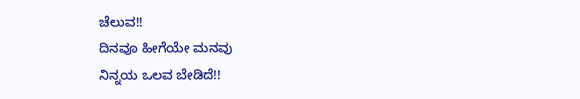ಚೆಲುವ!!
ದಿನವೂ ಹೀಗೆಯೇ ಮನವು
ನಿನ್ನಯ ಒಲವ ಬೇಡಿದೆ!!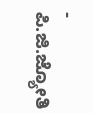- ಪಿ.ಜಿ.ಜ್ಯೋತಿ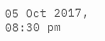05 Oct 2017, 08:30 pm